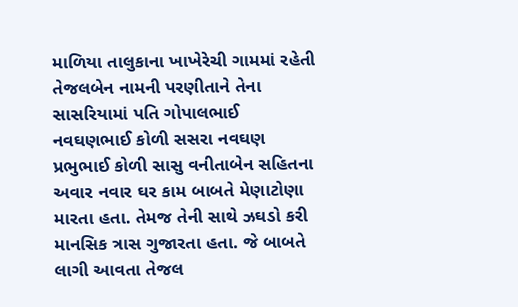માળિયા તાલુકાના ખાખેરેચી ગામમાં રહેતી તેજલબેન નામની પરણીતાને તેના સાસરિયામાં પતિ ગોપાલભાઈ નવઘણભાઈ કોળી સસરા નવઘણ પ્રભુભાઈ કોળી સાસુ વનીતાબેન સહિતના અવાર નવાર ઘર કામ બાબતે મેણાટોણા મારતા હતા. તેમજ તેની સાથે ઝઘડો કરી માનસિક ત્રાસ ગુજારતા હતા. જે બાબતે લાગી આવતા તેજલ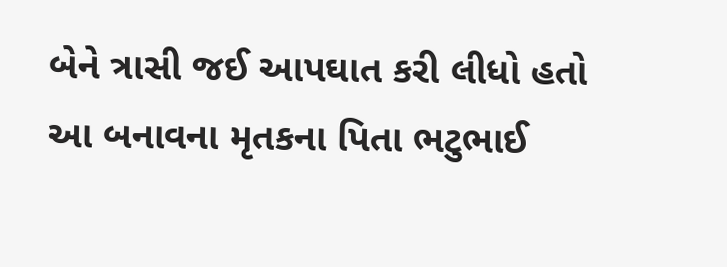બેને ત્રાસી જઈ આપઘાત કરી લીધો હતો આ બનાવના મૃતકના પિતા ભટુભાઈ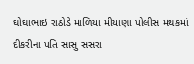ઘોઘાભાઇ રાઠોડે માળિયા મીયાણા પોલીસ મથકમાં દીકરીના પતિ સાસુ સસરા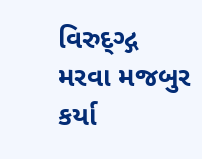વિરુદ્ગ્દ્ગ મરવા મજબુર કર્યા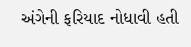અંગેની ફરિયાદ નોધાવી હતી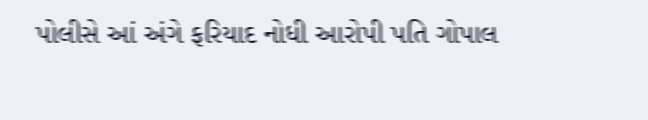પોલીસે આં અંગે ફરિયાદ નોધી આરોપી પતિ ગોપાલ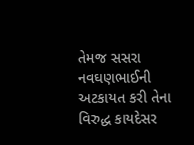તેમજ સસરા નવઘણભાઈની અટકાયત કરી તેના વિરુદ્ધ કાયદેસર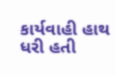કાર્યવાહી હાથ ધરી હતી